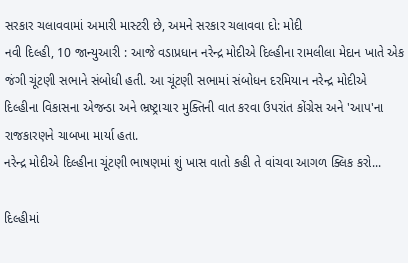સરકાર ચલાવવામાં અમારી માસ્ટરી છે, અમને સરકાર ચલાવવા દો: મોદી
નવી દિલ્હી, 10 જાન્યુઆરી : આજે વડાપ્રધાન નરેન્દ્ર મોદીએ દિલ્હીના રામલીલા મેદાન ખાતે એક જંગી ચૂંટણી સભાને સંબોધી હતી. આ ચૂંટણી સભામાં સંબોધન દરમિયાન નરેન્દ્ર મોદીએ દિલ્હીના વિકાસના એજન્ડા અને ભ્રષ્ટ્રાચાર મુક્તિની વાત કરવા ઉપરાંત કોંગ્રેસ અને 'આપ'ના રાજકારણને ચાબખા માર્યા હતા.
નરેન્દ્ર મોદીએ દિલ્હીના ચૂંટણી ભાષણમાં શું ખાસ વાતો કહી તે વાંચવા આગળ ક્લિક કરો...

દિલ્હીમાં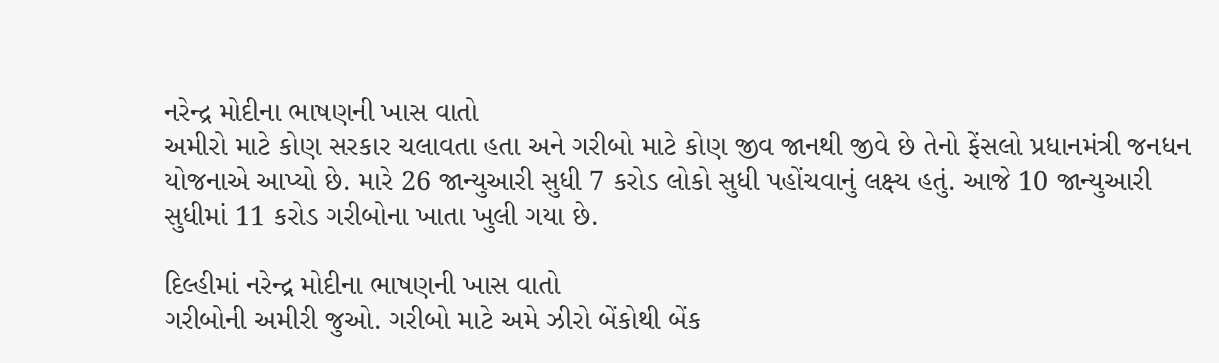નરેન્દ્ર મોદીના ભાષણની ખાસ વાતો
અમીરો માટે કોણ સરકાર ચલાવતા હતા અને ગરીબો માટે કોણ જીવ જાનથી જીવે છે તેનો ફેંસલો પ્રધાનમંત્રી જનધન યોજનાએ આપ્યો છે. મારે 26 જાન્યુઆરી સુધી 7 કરોડ લોકો સુધી પહોંચવાનું લક્ષ્ય હતું. આજે 10 જાન્યુઆરી સુધીમાં 11 કરોડ ગરીબોના ખાતા ખુલી ગયા છે.

દિલ્હીમાં નરેન્દ્ર મોદીના ભાષણની ખાસ વાતો
ગરીબોની અમીરી જુઓ. ગરીબો માટે અમે ઝીરો બેંકોથી બેંક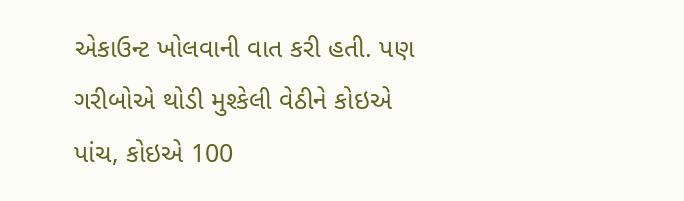એકાઉન્ટ ખોલવાની વાત કરી હતી. પણ ગરીબોએ થોડી મુશ્કેલી વેઠીને કોઇએ પાંચ, કોઇએ 100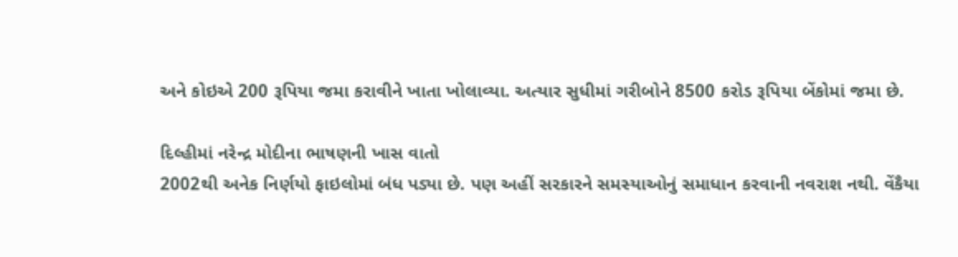અને કોઇએ 200 રૂપિયા જમા કરાવીને ખાતા ખોલાવ્યા. અત્યાર સુધીમાં ગરીબોને 8500 કરોડ રૂપિયા બેંકોમાં જમા છે.

દિલ્હીમાં નરેન્દ્ર મોદીના ભાષણની ખાસ વાતો
2002થી અનેક નિર્ણયો ફાઇલોમાં બંધ પડ્યા છે. પણ અહીં સરકારને સમસ્યાઓનું સમાધાન કરવાની નવરાશ નથી. વેંકૈયા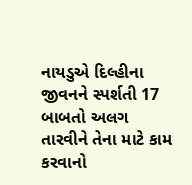નાયડુએ દિલ્હીના જીવનને સ્પર્શતી 17 બાબતો અલગ તારવીને તેના માટે કામ કરવાનો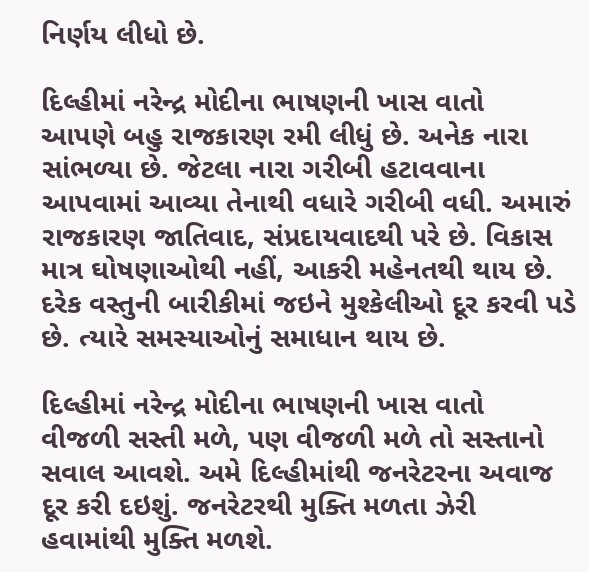નિર્ણય લીધો છે.

દિલ્હીમાં નરેન્દ્ર મોદીના ભાષણની ખાસ વાતો
આપણે બહુ રાજકારણ રમી લીધું છે. અનેક નારા સાંભળ્યા છે. જેટલા નારા ગરીબી હટાવવાના આપવામાં આવ્યા તેનાથી વધારે ગરીબી વધી. અમારું રાજકારણ જાતિવાદ, સંપ્રદાયવાદથી પરે છે. વિકાસ માત્ર ઘોષણાઓથી નહીં, આકરી મહેનતથી થાય છે. દરેક વસ્તુની બારીકીમાં જઇને મુશ્કેલીઓ દૂર કરવી પડે છે. ત્યારે સમસ્યાઓનું સમાધાન થાય છે.

દિલ્હીમાં નરેન્દ્ર મોદીના ભાષણની ખાસ વાતો
વીજળી સસ્તી મળે, પણ વીજળી મળે તો સસ્તાનો સવાલ આવશે. અમે દિલ્હીમાંથી જનરેટરના અવાજ દૂર કરી દઇશું. જનરેટરથી મુક્તિ મળતા ઝેરી હવામાંથી મુક્તિ મળશે.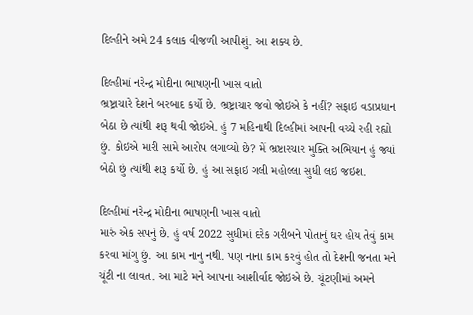દિલ્હીને અમે 24 કલાક વીજળી આપીશું. આ શક્ય છે.

દિલ્હીમાં નરેન્દ્ર મોદીના ભાષણની ખાસ વાતો
ભ્રષ્ટ્રાચારે દેશને બરબાદ કર્યો છે. ભ્રષ્ટ્રાચાર જવો જોઇએ કે નહીં? સફાઇ વડાપ્રધાન બેઠા છે ત્યાંથી શરૂ થવી જોઇએ. હું 7 મહિનાથી દિલ્હીમાં આપની વચ્ચે રહી રહ્યો છું. કોઇએ મારી સામે આરોપ લગાવ્યો છે? મેં ભ્રષ્ટારચાર મુક્તિ અભિયાન હું જ્યાં બેઠો છું ત્યાંથી શરૂ કર્યો છે. હું આ સફાઇ ગલી મહોલ્લા સુધી લઇ જઇશ.

દિલ્હીમાં નરેન્દ્ર મોદીના ભાષણની ખાસ વાતો
મારું એક સપનું છે. હું વર્ષ 2022 સુધીમાં દરેક ગરીબને પોતાનું ઘર હોય તેવું કામ કરવા માંગુ છું. આ કામ નાનુ નથી. પણ નાના કામ કરવું હોત તો દેશની જનતા મને ચૂંટી ના લાવત. આ માટે મને આપના આશીર્વાદ જોઇએ છે. ચૂંટણીમાં અમને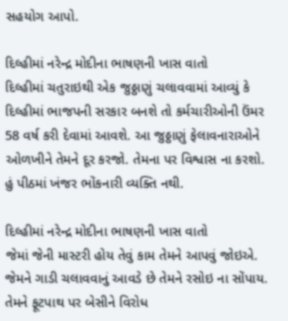સહયોગ આપો.

દિલ્હીમાં નરેન્દ્ર મોદીના ભાષણની ખાસ વાતો
દિલ્હીમાં ચતુરાઇથી એક જુઠ્ઠાણું ચલાવવામાં આવ્યું કે દિલ્હીમાં ભાજપની સરકાર બનશે તો કર્મચારીઓની ઉંમર 58 વર્ષ કરી દેવામાં આવશે. આ જુઠ્ઠાણું ફેલાવનારાઓને ઓળખીને તેમને દૂર કરજો. તેમના પર વિશ્વાસ ના કરશો. હું પીઠમાં ખંજર ભોંકનારી વ્યક્તિ નથી.

દિલ્હીમાં નરેન્દ્ર મોદીના ભાષણની ખાસ વાતો
જેમાં જેની માસ્ટરી હોય તેવું કામ તેમને આપવું જોઇએ. જેમને ગાડી ચલાવવાનું આવડે છે તેમને રસોઇ ના સોંપાય. તેમને ફૂટપાથ પર બેસીને વિરોધ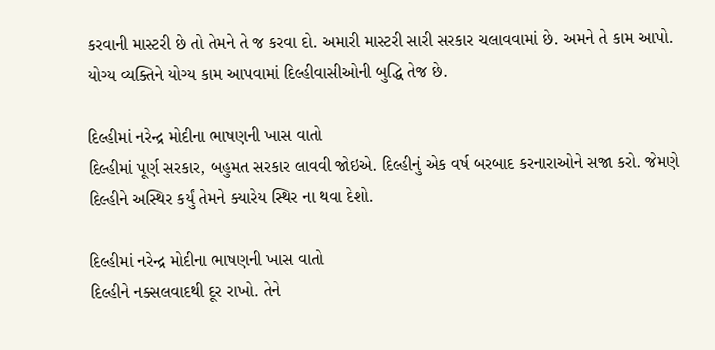કરવાની માસ્ટરી છે તો તેમને તે જ કરવા દો. અમારી માસ્ટરી સારી સરકાર ચલાવવામાં છે. અમને તે કામ આપો. યોગ્ય વ્યક્તિને યોગ્ય કામ આપવામાં દિલ્હીવાસીઓની બુદ્ધિ તેજ છે.

દિલ્હીમાં નરેન્દ્ર મોદીના ભાષણની ખાસ વાતો
દિલ્હીમાં પૂર્ણ સરકાર, બહુમત સરકાર લાવવી જોઇએ. દિલ્હીનું એક વર્ષ બરબાદ કરનારાઓને સજા કરો. જેમણે દિલ્હીને અસ્થિર કર્યું તેમને ક્યારેય સ્થિર ના થવા દેશો.

દિલ્હીમાં નરેન્દ્ર મોદીના ભાષણની ખાસ વાતો
દિલ્હીને નક્સલવાદથી દૂર રાખો. તેને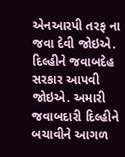એનઆરપી તરફ ના જવા દેવી જોઇએ. દિલ્હીને જવાબદેહ સરકાર આપવી જોઇએ. અમારી જવાબદારી દિલ્હીને બચાવીને આગળ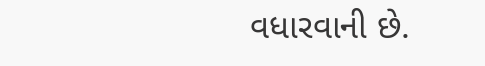વધારવાની છે.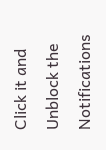Click it and Unblock the Notifications